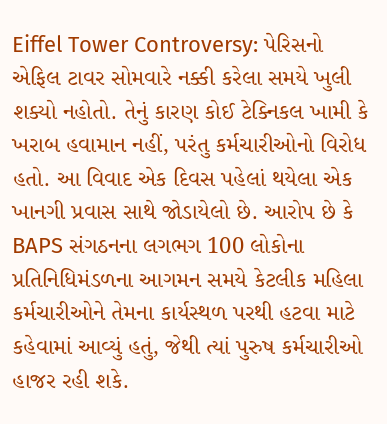Eiffel Tower Controversy: પેરિસનો એફિલ ટાવર સોમવારે નક્કી કરેલા સમયે ખુલી શક્યો નહોતો. તેનું કારણ કોઈ ટેક્નિકલ ખામી કે ખરાબ હવામાન નહીં, પરંતુ કર્મચારીઓનો વિરોધ હતો. આ વિવાદ એક દિવસ પહેલાં થયેલા એક ખાનગી પ્રવાસ સાથે જોડાયેલો છે. આરોપ છે કે BAPS સંગઠનના લગભગ 100 લોકોના પ્રતિનિધિમંડળના આગમન સમયે કેટલીક મહિલા કર્મચારીઓને તેમના કાર્યસ્થળ પરથી હટવા માટે કહેવામાં આવ્યું હતું, જેથી ત્યાં પુરુષ કર્મચારીઓ હાજર રહી શકે.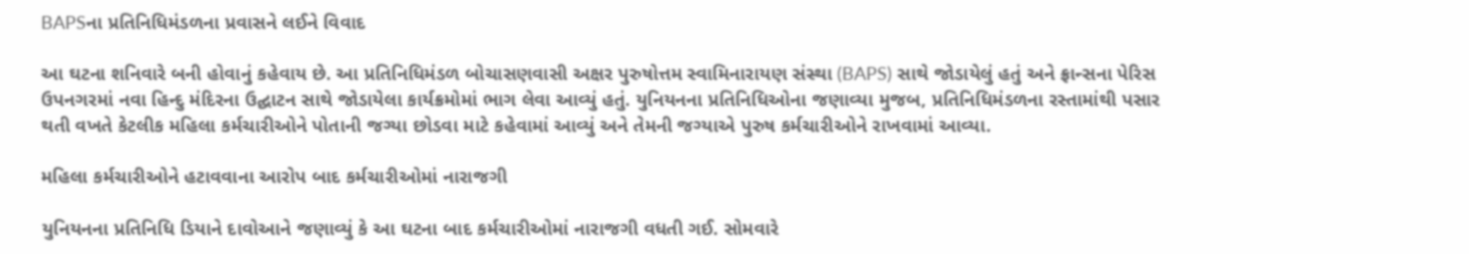BAPSના પ્રતિનિધિમંડળના પ્રવાસને લઈને વિવાદ

આ ઘટના શનિવારે બની હોવાનું કહેવાય છે. આ પ્રતિનિધિમંડળ બોચાસણવાસી અક્ષર પુરુષોત્તમ સ્વામિનારાયણ સંસ્થા (BAPS) સાથે જોડાયેલું હતું અને ફ્રાન્સના પેરિસ ઉપનગરમાં નવા હિન્દુ મંદિરના ઉદ્ઘાટન સાથે જોડાયેલા કાર્યક્રમોમાં ભાગ લેવા આવ્યું હતું. યુનિયનના પ્રતિનિધિઓના જણાવ્યા મુજબ, પ્રતિનિધિમંડળના રસ્તામાંથી પસાર થતી વખતે કેટલીક મહિલા કર્મચારીઓને પોતાની જગ્યા છોડવા માટે કહેવામાં આવ્યું અને તેમની જગ્યાએ પુરુષ કર્મચારીઓને રાખવામાં આવ્યા.

મહિલા કર્મચારીઓને હટાવવાના આરોપ બાદ કર્મચારીઓમાં નારાજગી

યુનિયનના પ્રતિનિધિ ડિયાને દાવોઆને જણાવ્યું કે આ ઘટના બાદ કર્મચારીઓમાં નારાજગી વધતી ગઈ. સોમવારે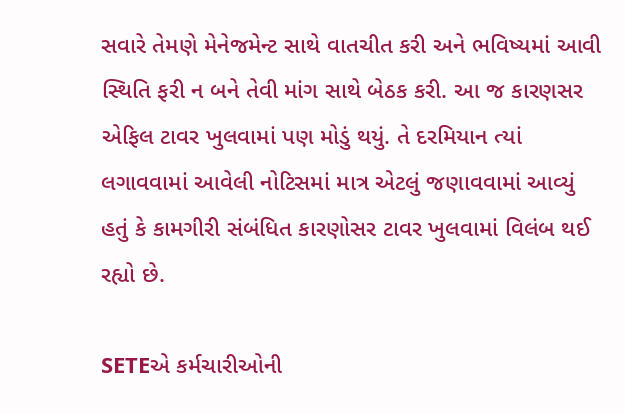સવારે તેમણે મેનેજમેન્ટ સાથે વાતચીત કરી અને ભવિષ્યમાં આવી સ્થિતિ ફરી ન બને તેવી માંગ સાથે બેઠક કરી. આ જ કારણસર એફિલ ટાવર ખુલવામાં પણ મોડું થયું. તે દરમિયાન ત્યાં લગાવવામાં આવેલી નોટિસમાં માત્ર એટલું જણાવવામાં આવ્યું હતું કે કામગીરી સંબંધિત કારણોસર ટાવર ખુલવામાં વિલંબ થઈ રહ્યો છે.

SETEએ કર્મચારીઓની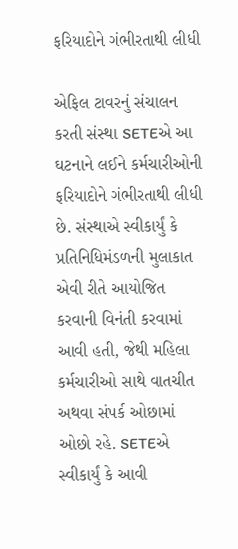ફરિયાદોને ગંભીરતાથી લીધી

એફિલ ટાવરનું સંચાલન કરતી સંસ્થા SETEએ આ ઘટનાને લઈને કર્મચારીઓની ફરિયાદોને ગંભીરતાથી લીધી છે. સંસ્થાએ સ્વીકાર્યું કે પ્રતિનિધિમંડળની મુલાકાત એવી રીતે આયોજિત કરવાની વિનંતી કરવામાં આવી હતી, જેથી મહિલા કર્મચારીઓ સાથે વાતચીત અથવા સંપર્ક ઓછામાં ઓછો રહે. SETEએ સ્વીકાર્યું કે આવી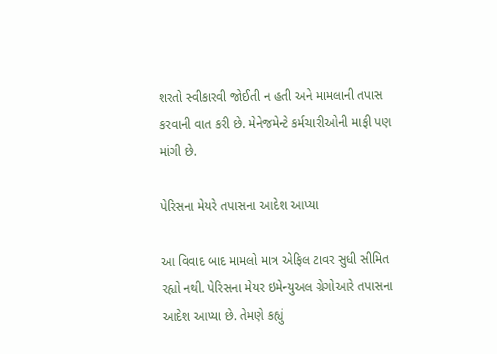શરતો સ્વીકારવી જોઈતી ન હતી અને મામલાની તપાસ કરવાની વાત કરી છે. મેનેજમેન્ટે કર્મચારીઓની માફી પણ માંગી છે.

પેરિસના મેયરે તપાસના આદેશ આપ્યા

આ વિવાદ બાદ મામલો માત્ર એફિલ ટાવર સુધી સીમિત રહ્યો નથી. પેરિસના મેયર ઇમેન્યુઅલ ગ્રેગોઆરે તપાસના આદેશ આપ્યા છે. તેમણે કહ્યું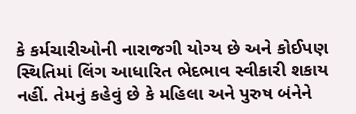કે કર્મચારીઓની નારાજગી યોગ્ય છે અને કોઈપણ સ્થિતિમાં લિંગ આધારિત ભેદભાવ સ્વીકારી શકાય નહીં. તેમનું કહેવું છે કે મહિલા અને પુરુષ બંનેને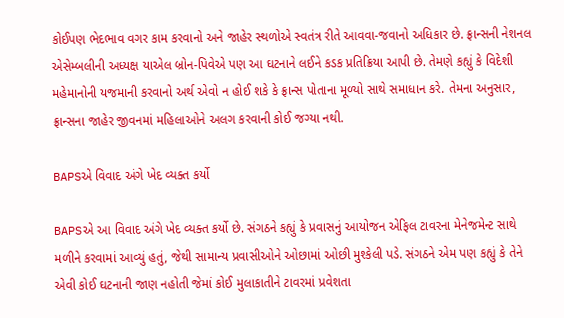કોઈપણ ભેદભાવ વગર કામ કરવાનો અને જાહેર સ્થળોએ સ્વતંત્ર રીતે આવવા-જવાનો અધિકાર છે. ફ્રાન્સની નેશનલ એસેમ્બલીની અધ્યક્ષ યાએલ બ્રોન-પિવેએ પણ આ ઘટનાને લઈને કડક પ્રતિક્રિયા આપી છે. તેમણે કહ્યું કે વિદેશી મહેમાનોની યજમાની કરવાનો અર્થ એવો ન હોઈ શકે કે ફ્રાન્સ પોતાના મૂળ્યો સાથે સમાધાન કરે. તેમના અનુસાર, ફ્રાન્સના જાહેર જીવનમાં મહિલાઓને અલગ કરવાની કોઈ જગ્યા નથી.

BAPSએ વિવાદ અંગે ખેદ વ્યક્ત કર્યો

BAPSએ આ વિવાદ અંગે ખેદ વ્યક્ત કર્યો છે. સંગઠને કહ્યું કે પ્રવાસનું આયોજન એફિલ ટાવરના મેનેજમેન્ટ સાથે મળીને કરવામાં આવ્યું હતું, જેથી સામાન્ય પ્રવાસીઓને ઓછામાં ઓછી મુશ્કેલી પડે. સંગઠને એમ પણ કહ્યું કે તેને એવી કોઈ ઘટનાની જાણ નહોતી જેમાં કોઈ મુલાકાતીને ટાવરમાં પ્રવેશતા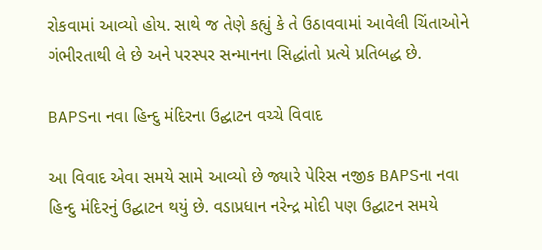રોકવામાં આવ્યો હોય. સાથે જ તેણે કહ્યું કે તે ઉઠાવવામાં આવેલી ચિંતાઓને ગંભીરતાથી લે છે અને પરસ્પર સન્માનના સિદ્ધાંતો પ્રત્યે પ્રતિબદ્ધ છે.

BAPSના નવા હિન્દુ મંદિરના ઉદ્ઘાટન વચ્ચે વિવાદ

આ વિવાદ એવા સમયે સામે આવ્યો છે જ્યારે પેરિસ નજીક BAPSના નવા હિન્દુ મંદિરનું ઉદ્ઘાટન થયું છે. વડાપ્રધાન નરેન્દ્ર મોદી પણ ઉદ્ઘાટન સમયે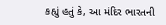કહ્યું હતું કે, આ મંદિર ભારતની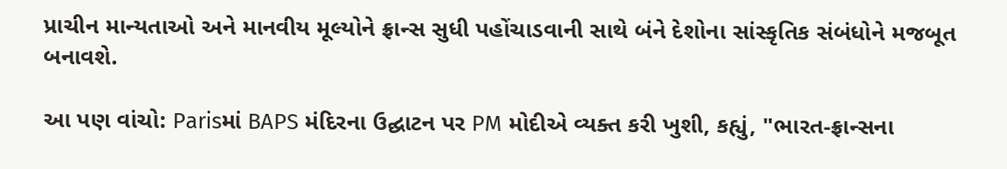પ્રાચીન માન્યતાઓ અને માનવીય મૂલ્યોને ફ્રાન્સ સુધી પહોંચાડવાની સાથે બંને દેશોના સાંસ્કૃતિક સંબંધોને મજબૂત બનાવશે.

આ પણ વાંચો: Parisમાં BAPS મંદિરના ઉદ્ઘાટન પર PM મોદીએ વ્યક્ત કરી ખુશી, કહ્યું, "ભારત-ફ્રાન્સના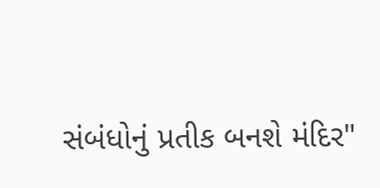સંબંધોનું પ્રતીક બનશે મંદિર"